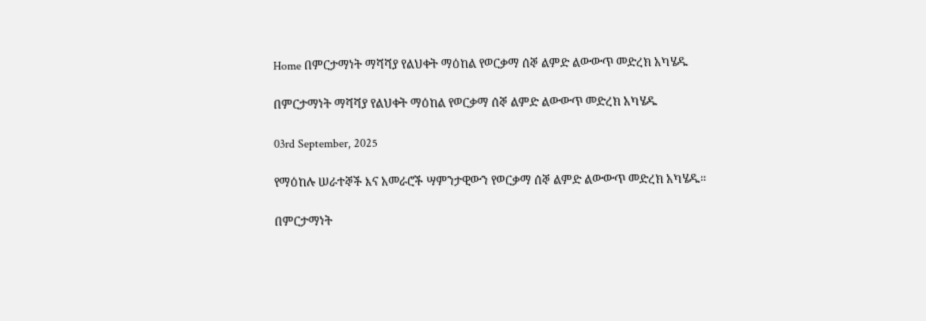Home በምርታማነት ማሻሻያ የልህቀት ማዕከል የወርቃማ ሰኞ ልምድ ልውውጥ መድረክ አካሄዱ

በምርታማነት ማሻሻያ የልህቀት ማዕከል የወርቃማ ሰኞ ልምድ ልውውጥ መድረክ አካሄዱ

03rd September, 2025

የማዕከሉ ሠራተኞች እና አመራሮች ሣምንታዊውን የወርቃማ ሰኞ ልምድ ልውውጥ መድረክ አካሄዱ።

በምርታማነት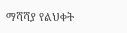ማሻሻያ የልህቀት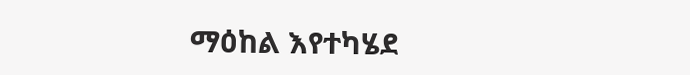ማዕከል እየተካሄደ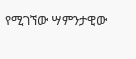የሚገኘው ሣምንታዊው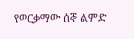የወርቃማው ሰኞ ልምድ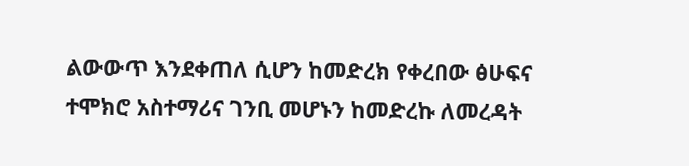ልውውጥ እንደቀጠለ ሲሆን ከመድረክ የቀረበው ፅሁፍና ተሞክሮ አስተማሪና ገንቢ መሆኑን ከመድረኩ ለመረዳት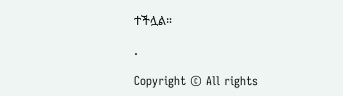ተችሏል።

.

Copyright © All rights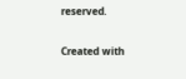reserved.

Created with